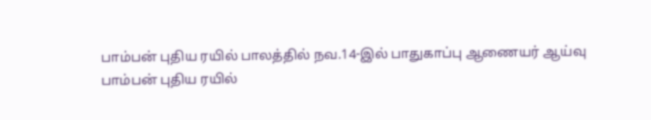பாம்பன் புதிய ரயில் பாலத்தில் நவ.14-இல் பாதுகாப்பு ஆணையர் ஆய்வு
பாம்பன் புதிய ரயில்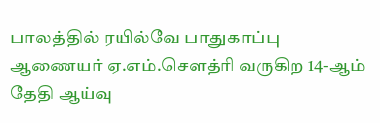பாலத்தில் ரயில்வே பாதுகாப்பு ஆணையர் ஏ.எம்.சௌத்ரி வருகிற 14-ஆம் தேதி ஆய்வு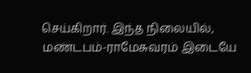செய்கிறார். இந்த நிலையில், மண்டபம்-ராமேசுவரம் இடையே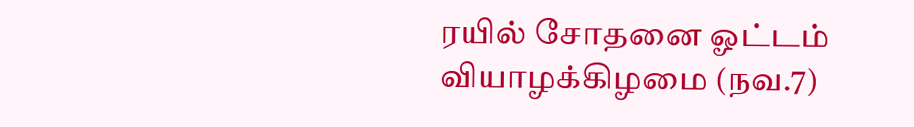ரயில் சோதனை ஓட்டம் வியாழக்கிழமை (நவ.7)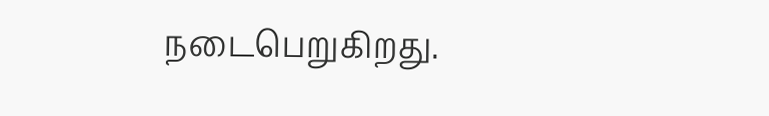நடைபெறுகிறது.